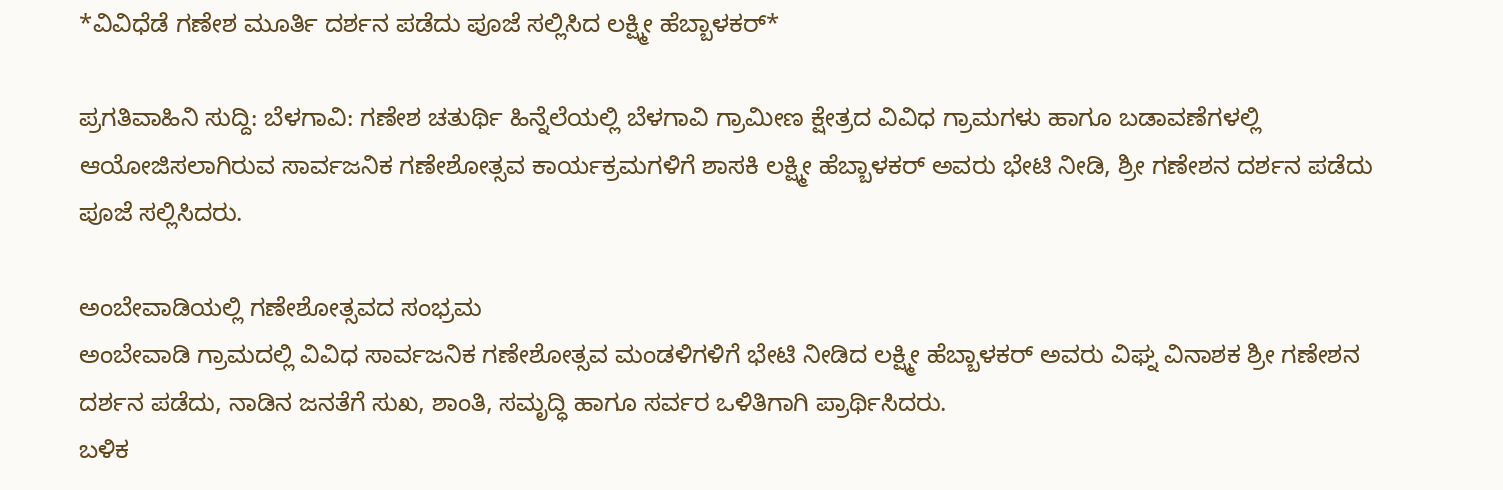*ವಿವಿಧೆಡೆ ಗಣೇಶ ಮೂರ್ತಿ ದರ್ಶನ ಪಡೆದು ಪೂಜೆ ಸಲ್ಲಿಸಿದ ಲಕ್ಷ್ಮೀ ಹೆಬ್ಬಾಳಕರ್*

ಪ್ರಗತಿವಾಹಿನಿ ಸುದ್ದಿ: ಬೆಳಗಾವಿ: ಗಣೇಶ ಚತುರ್ಥಿ ಹಿನ್ನೆಲೆಯಲ್ಲಿ ಬೆಳಗಾವಿ ಗ್ರಾಮೀಣ ಕ್ಷೇತ್ರದ ವಿವಿಧ ಗ್ರಾಮಗಳು ಹಾಗೂ ಬಡಾವಣೆಗಳಲ್ಲಿ ಆಯೋಜಿಸಲಾಗಿರುವ ಸಾರ್ವಜನಿಕ ಗಣೇಶೋತ್ಸವ ಕಾರ್ಯಕ್ರಮಗಳಿಗೆ ಶಾಸಕಿ ಲಕ್ಷ್ಮೀ ಹೆಬ್ಬಾಳಕರ್ ಅವರು ಭೇಟಿ ನೀಡಿ, ಶ್ರೀ ಗಣೇಶನ ದರ್ಶನ ಪಡೆದು ಪೂಜೆ ಸಲ್ಲಿಸಿದರು.

ಅಂಬೇವಾಡಿಯಲ್ಲಿ ಗಣೇಶೋತ್ಸವದ ಸಂಭ್ರಮ
ಅಂಬೇವಾಡಿ ಗ್ರಾಮದಲ್ಲಿ ವಿವಿಧ ಸಾರ್ವಜನಿಕ ಗಣೇಶೋತ್ಸವ ಮಂಡಳಿಗಳಿಗೆ ಭೇಟಿ ನೀಡಿದ ಲಕ್ಷ್ಮೀ ಹೆಬ್ಬಾಳಕರ್ ಅವರು ವಿಘ್ನ ವಿನಾಶಕ ಶ್ರೀ ಗಣೇಶನ ದರ್ಶನ ಪಡೆದು, ನಾಡಿನ ಜನತೆಗೆ ಸುಖ, ಶಾಂತಿ, ಸಮೃದ್ಧಿ ಹಾಗೂ ಸರ್ವರ ಒಳಿತಿಗಾಗಿ ಪ್ರಾರ್ಥಿಸಿದರು.
ಬಳಿಕ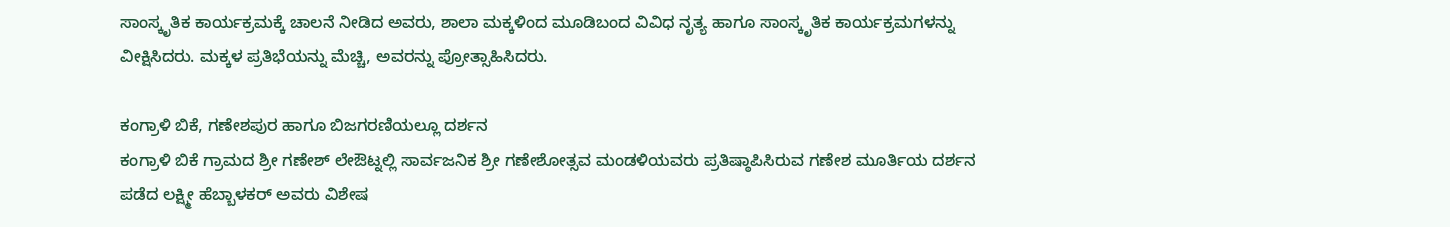ಸಾಂಸ್ಕೃತಿಕ ಕಾರ್ಯಕ್ರಮಕ್ಕೆ ಚಾಲನೆ ನೀಡಿದ ಅವರು, ಶಾಲಾ ಮಕ್ಕಳಿಂದ ಮೂಡಿಬಂದ ವಿವಿಧ ನೃತ್ಯ ಹಾಗೂ ಸಾಂಸ್ಕೃತಿಕ ಕಾರ್ಯಕ್ರಮಗಳನ್ನು ವೀಕ್ಷಿಸಿದರು. ಮಕ್ಕಳ ಪ್ರತಿಭೆಯನ್ನು ಮೆಚ್ಚಿ, ಅವರನ್ನು ಪ್ರೋತ್ಸಾಹಿಸಿದರು.

ಕಂಗ್ರಾಳಿ ಬಿಕೆ, ಗಣೇಶಪುರ ಹಾಗೂ ಬಿಜಗರಣಿಯಲ್ಲೂ ದರ್ಶನ
ಕಂಗ್ರಾಳಿ ಬಿಕೆ ಗ್ರಾಮದ ಶ್ರೀ ಗಣೇಶ್ ಲೇಔಟ್ನಲ್ಲಿ ಸಾರ್ವಜನಿಕ ಶ್ರೀ ಗಣೇಶೋತ್ಸವ ಮಂಡಳಿಯವರು ಪ್ರತಿಷ್ಠಾಪಿಸಿರುವ ಗಣೇಶ ಮೂರ್ತಿಯ ದರ್ಶನ ಪಡೆದ ಲಕ್ಷ್ಮೀ ಹೆಬ್ಬಾಳಕರ್ ಅವರು ವಿಶೇಷ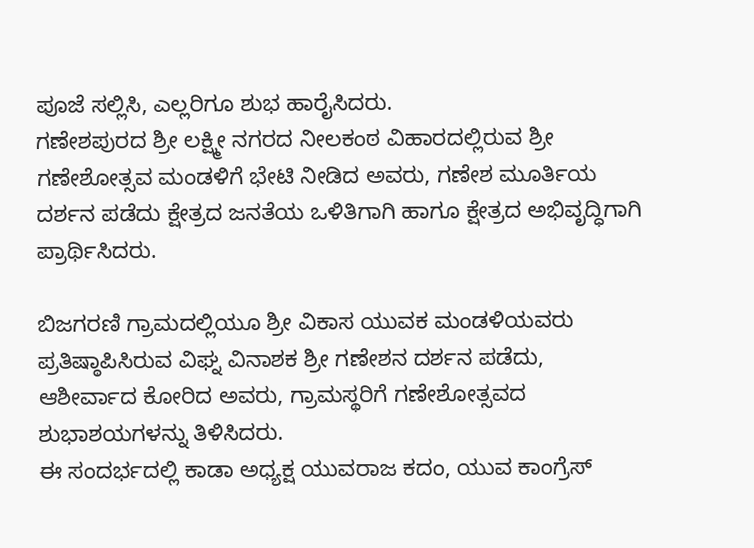ಪೂಜೆ ಸಲ್ಲಿಸಿ, ಎಲ್ಲರಿಗೂ ಶುಭ ಹಾರೈಸಿದರು.
ಗಣೇಶಪುರದ ಶ್ರೀ ಲಕ್ಷ್ಮೀ ನಗರದ ನೀಲಕಂಠ ವಿಹಾರದಲ್ಲಿರುವ ಶ್ರೀ ಗಣೇಶೋತ್ಸವ ಮಂಡಳಿಗೆ ಭೇಟಿ ನೀಡಿದ ಅವರು, ಗಣೇಶ ಮೂರ್ತಿಯ ದರ್ಶನ ಪಡೆದು ಕ್ಷೇತ್ರದ ಜನತೆಯ ಒಳಿತಿಗಾಗಿ ಹಾಗೂ ಕ್ಷೇತ್ರದ ಅಭಿವೃದ್ಧಿಗಾಗಿ ಪ್ರಾರ್ಥಿಸಿದರು.

ಬಿಜಗರಣಿ ಗ್ರಾಮದಲ್ಲಿಯೂ ಶ್ರೀ ವಿಕಾಸ ಯುವಕ ಮಂಡಳಿಯವರು ಪ್ರತಿಷ್ಠಾಪಿಸಿರುವ ವಿಘ್ನ ವಿನಾಶಕ ಶ್ರೀ ಗಣೇಶನ ದರ್ಶನ ಪಡೆದು, ಆಶೀರ್ವಾದ ಕೋರಿದ ಅವರು, ಗ್ರಾಮಸ್ಥರಿಗೆ ಗಣೇಶೋತ್ಸವದ ಶುಭಾಶಯಗಳನ್ನು ತಿಳಿಸಿದರು.
ಈ ಸಂದರ್ಭದಲ್ಲಿ ಕಾಡಾ ಅಧ್ಯಕ್ಷ ಯುವರಾಜ ಕದಂ, ಯುವ ಕಾಂಗ್ರೆಸ್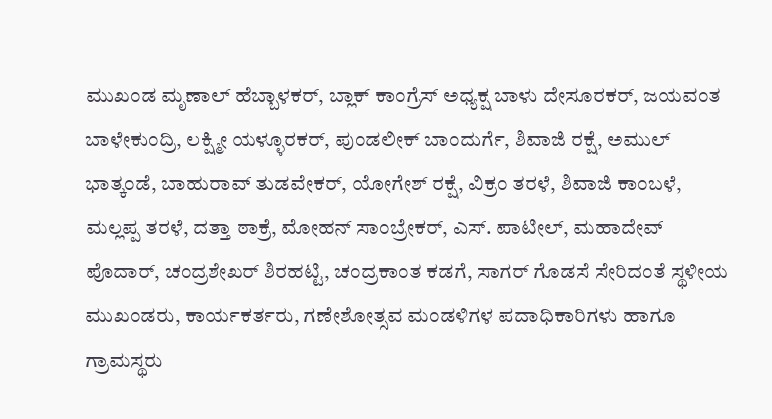ಮುಖಂಡ ಮೃಣಾಲ್ ಹೆಬ್ಬಾಳಕರ್, ಬ್ಲಾಕ್ ಕಾಂಗ್ರೆಸ್ ಅಧ್ಯಕ್ಷ ಬಾಳು ದೇಸೂರಕರ್, ಜಯವಂತ ಬಾಳೇಕುಂದ್ರಿ, ಲಕ್ಷ್ಮೀ ಯಳ್ಳೂರಕರ್, ಪುಂಡಲೀಕ್ ಬಾಂದುರ್ಗೆ, ಶಿವಾಜಿ ರಕ್ಷೆ, ಅಮುಲ್ ಭಾತ್ಕಂಡೆ, ಬಾಹುರಾವ್ ತುಡವೇಕರ್, ಯೋಗೇಶ್ ರಕ್ಷೆ, ವಿಕ್ರಂ ತರಳೆ, ಶಿವಾಜಿ ಕಾಂಬಳೆ, ಮಲ್ಲಪ್ಪ ತರಳೆ, ದತ್ತಾ ಠಾಕ್ರೆ, ಮೋಹನ್ ಸಾಂಬ್ರೇಕರ್, ಎಸ್. ಪಾಟೀಲ್, ಮಹಾದೇವ್ ಪೊದಾರ್, ಚಂದ್ರಶೇಖರ್ ಶಿರಹಟ್ಟಿ, ಚಂದ್ರಕಾಂತ ಕಡಗೆ, ಸಾಗರ್ ಗೊಡಸೆ ಸೇರಿದಂತೆ ಸ್ಥಳೀಯ ಮುಖಂಡರು, ಕಾರ್ಯಕರ್ತರು, ಗಣೇಶೋತ್ಸವ ಮಂಡಳಿಗಳ ಪದಾಧಿಕಾರಿಗಳು ಹಾಗೂ ಗ್ರಾಮಸ್ಥರು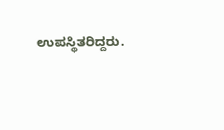ಉಪಸ್ಥಿತರಿದ್ದರು.